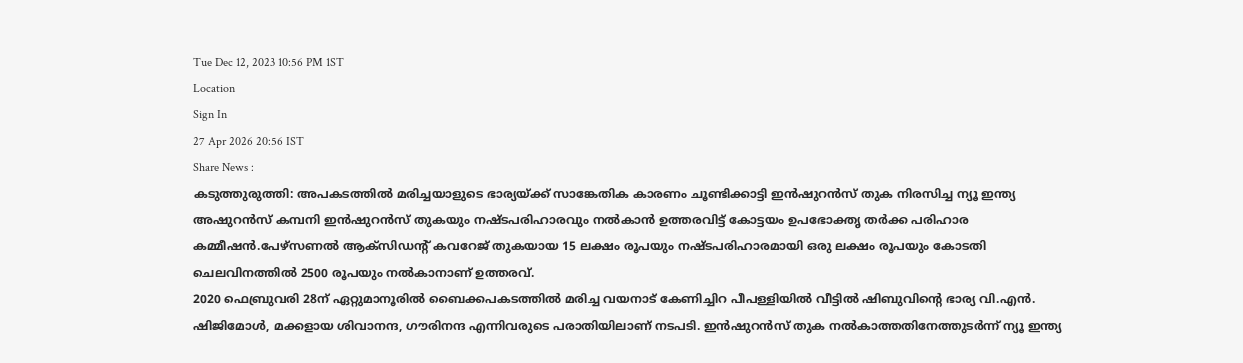Tue Dec 12, 2023 10:56 PM 1ST
Location
Sign In
27 Apr 2026 20:56 IST
Share News :
കടുത്തുരുത്തി: അപകടത്തിൽ മരിച്ചയാളുടെ ഭാര്യയ്ക്ക് സാങ്കേതിക കാരണം ചൂണ്ടിക്കാട്ടി ഇൻഷുറൻസ് തുക നിരസിച്ച ന്യൂ ഇന്ത്യ അഷുറൻസ് കമ്പനി ഇൻഷുറൻസ് തുകയും നഷ്ടപരിഹാരവും നൽകാൻ ഉത്തരവിട്ട് കോട്ടയം ഉപഭോക്തൃ തർക്ക പരിഹാര കമ്മീഷൻ.പേഴ്സണൽ ആക്സിഡന്റ് കവറേജ് തുകയായ 15 ലക്ഷം രൂപയും നഷ്ടപരിഹാരമായി ഒരു ലക്ഷം രൂപയും കോടതി ചെലവിനത്തിൽ 2500 രൂപയും നൽകാനാണ് ഉത്തരവ്.
2020 ഫെബ്രുവരി 28ന് ഏറ്റുമാനൂരിൽ ബൈക്കപകടത്തിൽ മരിച്ച വയനാട് കേണിച്ചിറ പീപള്ളിയിൽ വീട്ടിൽ ഷിബുവിന്റെ ഭാര്യ വി.എൻ. ഷിജിമോൾ, മക്കളായ ശിവാനന്ദ, ഗൗരിനന്ദ എന്നിവരുടെ പരാതിയിലാണ് നടപടി. ഇൻഷുറൻസ് തുക നൽകാത്തതിനേത്തുടർന്ന് ന്യൂ ഇന്ത്യ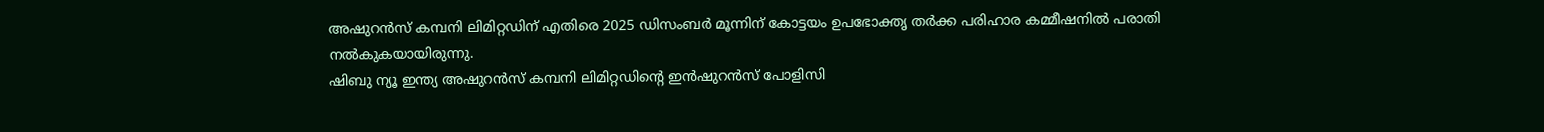അഷുറൻസ് കമ്പനി ലിമിറ്റഡിന് എതിരെ 2025 ഡിസംബർ മൂന്നിന് കോട്ടയം ഉപഭോക്തൃ തർക്ക പരിഹാര കമ്മീഷനിൽ പരാതി നൽകുകയായിരുന്നു.
ഷിബു ന്യൂ ഇന്ത്യ അഷുറൻസ് കമ്പനി ലിമിറ്റഡിന്റെ ഇൻഷുറൻസ് പോളിസി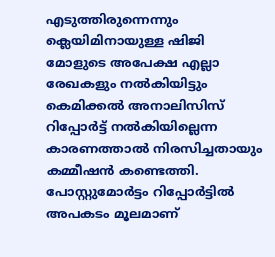എടുത്തിരുന്നെന്നും ക്ലെയിമിനായുള്ള ഷിജി മോളുടെ അപേക്ഷ എല്ലാ രേഖകളും നൽകിയിട്ടും കെമിക്കൽ അനാലിസിസ് റിപ്പോർട്ട് നൽകിയില്ലെന്ന കാരണത്താൽ നിരസിച്ചതായും കമ്മീഷൻ കണ്ടെത്തി.
പോസ്റ്റുമോർട്ടം റിപ്പോർട്ടിൽ അപകടം മൂലമാണ്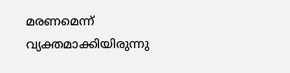മരണമെന്ന് വ്യക്തമാക്കിയിരുന്നു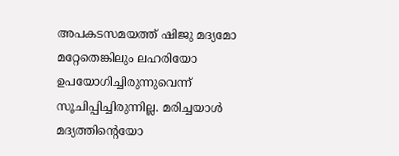അപകടസമയത്ത് ഷിജു മദ്യമോ മറ്റേതെങ്കിലും ലഹരിയോ ഉപയോഗിച്ചിരുന്നുവെന്ന് സൂചിപ്പിച്ചിരുന്നില്ല. മരിച്ചയാൾ മദ്യത്തിന്റെയോ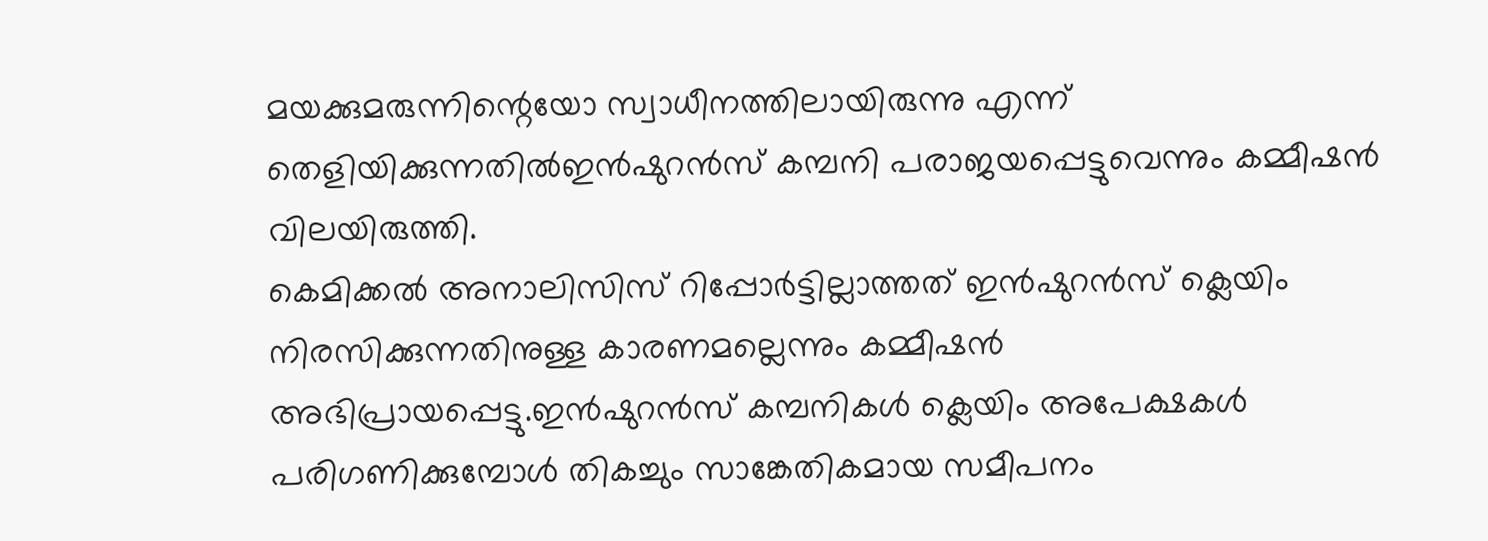മയക്കുമരുന്നിന്റെയോ സ്വാധീനത്തിലായിരുന്നു എന്ന് തെളിയിക്കുന്നതിൽഇൻഷുറൻസ് കമ്പനി പരാജയപ്പെട്ടുവെന്നും കമ്മീഷൻ വിലയിരുത്തി.
കെമിക്കൽ അനാലിസിസ് റിപ്പോർട്ടില്ലാത്തത് ഇൻഷുറൻസ് ക്ലെയിം നിരസിക്കുന്നതിനുള്ള കാരണമല്ലെന്നും കമ്മീഷൻ അഭിപ്രായപ്പെട്ടു.ഇൻഷുറൻസ് കമ്പനികൾ ക്ലെയിം അപേക്ഷകൾ പരിഗണിക്കുമ്പോൾ തികച്ചും സാങ്കേതികമായ സമീപനം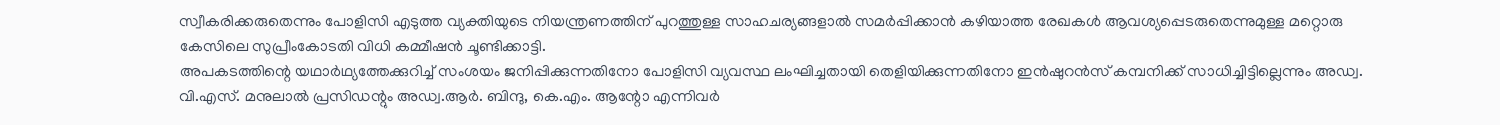സ്വീകരിക്കരുതെന്നും പോളിസി എടുത്ത വ്യക്തിയുടെ നിയന്ത്രണത്തിന് പുറത്തുള്ള സാഹചര്യങ്ങളാൽ സമർപ്പിക്കാൻ കഴിയാത്ത രേഖകൾ ആവശ്യപ്പെടരുതെന്നുമുള്ള മറ്റൊരു കേസിലെ സുപ്രീംകോടതി വിധി കമ്മീഷൻ ചൂണ്ടിക്കാട്ടി.
അപകടത്തിന്റെ യഥാർഥ്യത്തേക്കുറിച്ച് സംശയം ജനിപ്പിക്കുന്നതിനോ പോളിസി വ്യവസ്ഥ ലംഘിച്ചതായി തെളിയിക്കുന്നതിനോ ഇൻഷുറൻസ് കമ്പനിക്ക് സാധിച്ചിട്ടില്ലെന്നും അഡ്വ. വി.എസ്. മനുലാൽ പ്രസിഡന്റും അഡ്വ.ആർ. ബിന്ദു, കെ.എം. ആന്റോ എന്നിവർ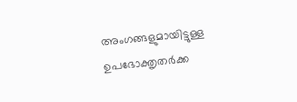അംഗങ്ങളുമായിട്ടുള്ള ഉപഭോക്തൃതർക്ക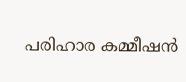പരിഹാര കമ്മീഷൻ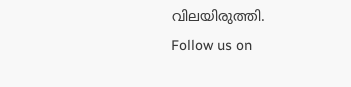വിലയിരുത്തി.
Follow us on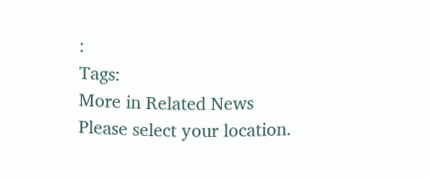:
Tags:
More in Related News
Please select your location.